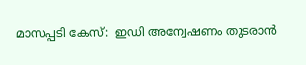മാസപ്പടി കേസ്:  ഇഡി അന്വേഷണം തുടരാൻ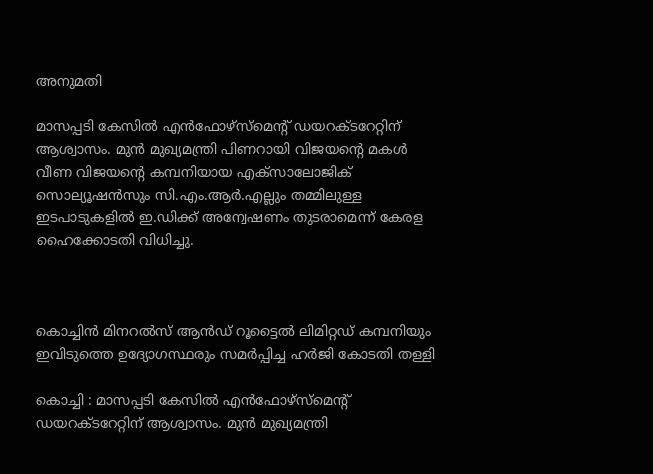അനുമതി

മാസപ്പടി കേസില്‍ എൻഫോഴ്‌സ്‌മെന്റ് ഡയറക്ടറേറ്റിന് ആശ്വാസം. മുൻ മുഖ്യമന്ത്രി പിണറായി വിജയൻ്റെ മകള്‍ വീണ വിജയന്റെ കമ്പനിയായ എക്‌സാലോജിക് സൊല്യൂഷൻസും സി.എം.ആർ.എല്ലും തമ്മിലുള്ള ഇടപാടുകളില്‍ ഇ.ഡിക്ക് അന്വേഷണം തുടരാമെന്ന് കേരള ഹൈക്കോടതി വിധിച്ചു.



കൊച്ചിൻ മിനറല്‍സ് ആൻഡ് റൂട്ടൈല്‍ ലിമിറ്റഡ് കമ്പനിയും ഇവിടുത്തെ ഉദ്യോഗസ്ഥരും സമർപ്പിച്ച ഹർജി കോടതി തള്ളി

കൊച്ചി : മാസപ്പടി കേസില്‍ എൻഫോഴ്‌സ്‌മെന്റ് ഡയറക്ടറേറ്റിന് ആശ്വാസം. മുൻ മുഖ്യമന്ത്രി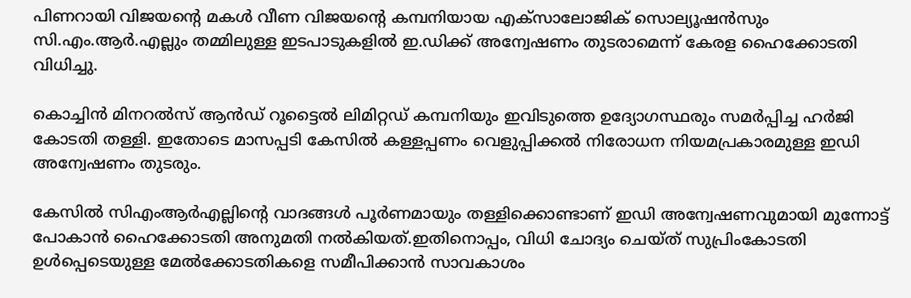പിണറായി വിജയൻ്റെ മകള്‍ വീണ വിജയന്റെ കമ്പനിയായ എക്‌സാലോജിക് സൊല്യൂഷൻസും സി.എം.ആർ.എല്ലും തമ്മിലുള്ള ഇടപാടുകളില്‍ ഇ.ഡിക്ക് അന്വേഷണം തുടരാമെന്ന് കേരള ഹൈക്കോടതി വിധിച്ചു.

കൊച്ചിൻ മിനറല്‍സ് ആൻഡ് റൂട്ടൈല്‍ ലിമിറ്റഡ് കമ്പനിയും ഇവിടുത്തെ ഉദ്യോഗസ്ഥരും സമർപ്പിച്ച ഹർജി കോടതി തള്ളി. ഇതോടെ മാസപ്പടി കേസില്‍ കള്ളപ്പണം വെളുപ്പിക്കല്‍ നിരോധന നിയമപ്രകാരമുള്ള ഇഡി അന്വേഷണം തുടരും.

കേസില്‍ സിഎംആർഎല്ലിന്റെ വാദങ്ങള്‍ പൂർണമായും തള്ളിക്കൊണ്ടാണ് ഇഡി അന്വേഷണവുമായി മുന്നോട്ട് പോകാൻ ഹൈക്കോടതി അനുമതി നല്‍കിയത്.ഇതിനൊപ്പം, വിധി ചോദ്യം ചെയ്ത് സുപ്രിംകോടതി ഉള്‍പ്പെടെയുള്ള മേല്‍ക്കോടതികളെ സമീപിക്കാൻ സാവകാശം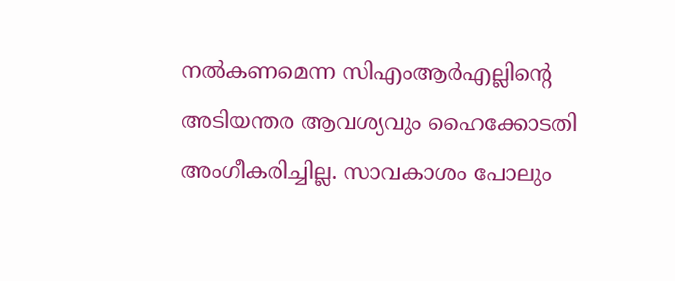നല്‍കണമെന്ന സിഎംആർഎല്ലിന്റെ അടിയന്തര ആവശ്യവും ഹൈക്കോടതി അംഗീകരിച്ചില്ല. സാവകാശം പോലും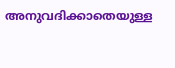അനുവദിക്കാതെയുള്ള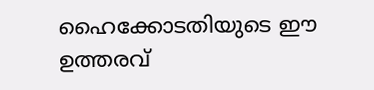ഹൈക്കോടതിയുടെ ഈ ഉത്തരവ്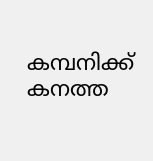കമ്പനിക്ക് കനത്ത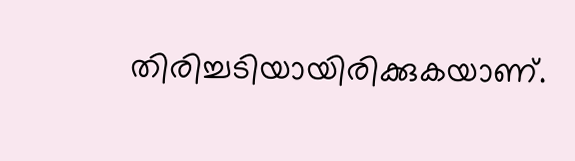തിരിച്ചടിയായിരിക്കുകയാണ്.